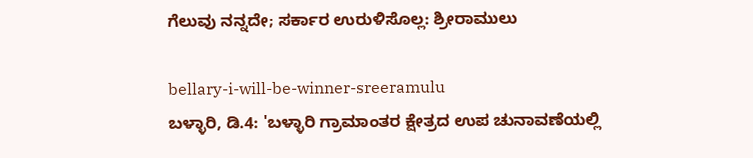ಗೆಲುವು ನನ್ನದೇ; ಸರ್ಕಾರ ಉರುಳಿಸೊಲ್ಲ: ಶ್ರೀರಾಮುಲು

bellary-i-will-be-winner-sreeramulu
ಬಳ್ಳಾರಿ, ಡಿ.4: 'ಬಳ್ಳಾರಿ ಗ್ರಾಮಾಂತರ ಕ್ಷೇತ್ರದ ಉಪ ಚುನಾವಣೆಯಲ್ಲಿ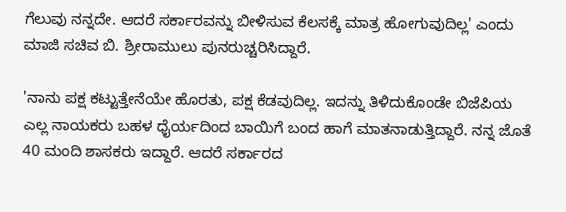ಗೆಲುವು ನನ್ನದೇ. ಆದರೆ ಸರ್ಕಾರವನ್ನು ಬೀಳಿಸುವ ಕೆಲಸಕ್ಕೆ ಮಾತ್ರ ಹೋಗುವುದಿಲ್ಲ' ಎಂದು ಮಾಜಿ ಸಚಿವ ಬಿ. ಶ್ರೀರಾಮುಲು ಪುನರುಚ್ಚರಿಸಿದ್ದಾರೆ.

'ನಾನು ಪಕ್ಷ ಕಟ್ಟುತ್ತೇನೆಯೇ ಹೊರತು, ಪಕ್ಷ ಕೆಡವುದಿಲ್ಲ. ಇದನ್ನು ತಿಳಿದುಕೊಂಡೇ ಬಿಜೆಪಿಯ ಎಲ್ಲ ನಾಯಕರು ಬಹಳ ಧೈರ್ಯದಿಂದ ಬಾಯಿಗೆ ಬಂದ ಹಾಗೆ ಮಾತನಾಡುತ್ತಿದ್ದಾರೆ. ನನ್ನ ಜೊತೆ 40 ಮಂದಿ ಶಾಸಕರು ಇದ್ದಾರೆ. ಆದರೆ ಸರ್ಕಾರದ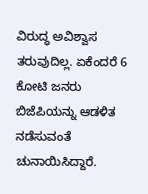ವಿರುದ್ಧ ಅವಿಶ್ವಾಸ ತರುವುದಿಲ್ಲ. ಏಕೆಂದರೆ 6 ಕೋಟಿ ಜನರು ಬಿಜೆಪಿಯನ್ನು ಆಡಳಿತ ನಡೆಸುವಂತೆ ಚುನಾಯಿಸಿದ್ದಾರೆ.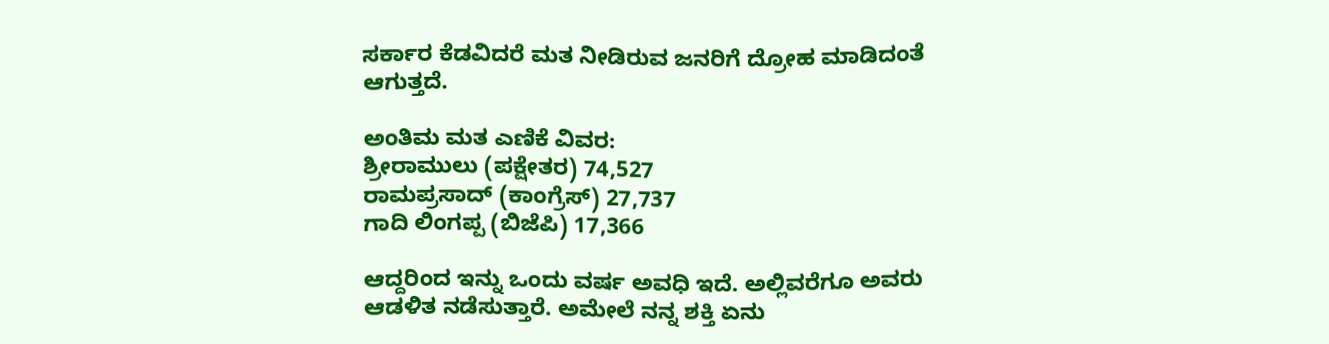ಸರ್ಕಾರ ಕೆಡವಿದರೆ ಮತ ನೀಡಿರುವ ಜನರಿಗೆ ದ್ರೋಹ ಮಾಡಿದಂತೆ ಆಗುತ್ತದೆ.

ಅಂತಿಮ ಮತ ಎಣಿಕೆ ವಿವರ:
ಶ್ರೀರಾಮುಲು (ಪಕ್ಷೇತರ) 74,527
ರಾಮಪ್ರಸಾದ್ (ಕಾಂಗ್ರೆಸ್) 27,737
ಗಾದಿ ಲಿಂಗಪ್ಪ (ಬಿಜೆಪಿ) 17,366

ಆದ್ದರಿಂದ ಇನ್ನು ಒಂದು ವರ್ಷ ಅವಧಿ ಇದೆ. ಅಲ್ಲಿವರೆಗೂ ಅವರು ಆಡಳಿತ ನಡೆಸುತ್ತಾರೆ. ಅಮೇಲೆ ನನ್ನ ಶಕ್ತಿ ಏನು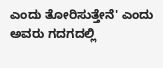ಎಂದು ತೋರಿಸುತ್ತೇನೆ' ಎಂದು ಅವರು ಗದಗದಲ್ಲಿ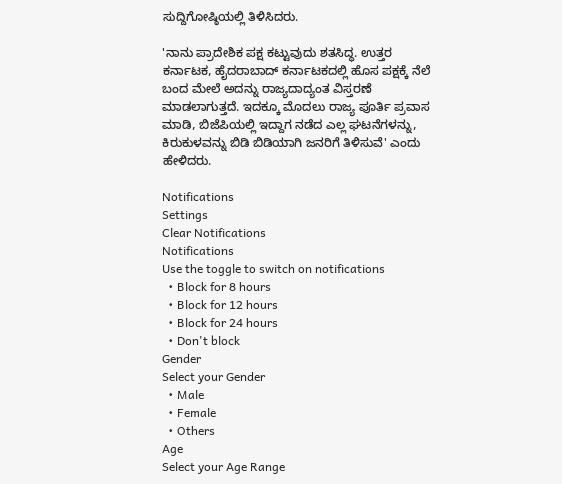ಸುದ್ದಿಗೋಷ್ಠಿಯಲ್ಲಿ ತಿಳಿಸಿದರು.

'ನಾನು ಪ್ರಾದೇಶಿಕ ಪಕ್ಷ ಕಟ್ಟುವುದು ಶತಸಿದ್ಧ. ಉತ್ತರ ಕರ್ನಾಟಕ, ಹೈದರಾಬಾದ್ ಕರ್ನಾಟಕದಲ್ಲಿ ಹೊಸ ಪಕ್ಷಕ್ಕೆ ನೆಲೆ ಬಂದ ಮೇಲೆ ಅದನ್ನು ರಾಜ್ಯದಾದ್ಯಂತ ವಿಸ್ತರಣೆ ಮಾಡಲಾಗುತ್ತದೆ. ಇದಕ್ಕೂ ಮೊದಲು ರಾಜ್ಯ ಪೂರ್ತಿ ಪ್ರವಾಸ ಮಾಡಿ, ಬಿಜೆಪಿಯಲ್ಲಿ ಇದ್ದಾಗ ನಡೆದ ಎಲ್ಲ ಘಟನೆಗಳನ್ನು, ಕಿರುಕುಳವನ್ನು ಬಿಡಿ ಬಿಡಿಯಾಗಿ ಜನರಿಗೆ ತಿಳಿಸುವೆ' ಎಂದು ಹೇಳಿದರು.

Notifications
Settings
Clear Notifications
Notifications
Use the toggle to switch on notifications
  • Block for 8 hours
  • Block for 12 hours
  • Block for 24 hours
  • Don't block
Gender
Select your Gender
  • Male
  • Female
  • Others
Age
Select your Age Range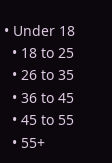• Under 18
  • 18 to 25
  • 26 to 35
  • 36 to 45
  • 45 to 55
  • 55+